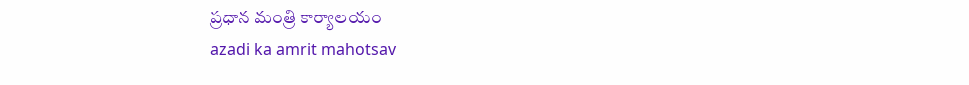ప్రధాన మంత్రి కార్యాలయం
azadi ka amrit mahotsav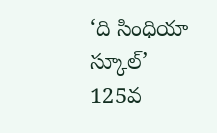‘ది సింధియా స్కూల్‌’ 125వ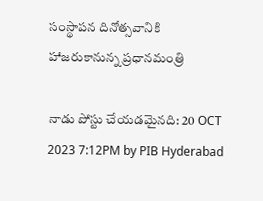సంస్థాపన దినోత్సవానికి హాజరుకానున్న ప్రధానమంత్రి

నాడు పోస్టు చేయడమైనది: 20 OCT 2023 7:12PM by PIB Hyderabad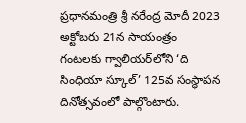ప్రధానమంత్రి శ్రీ నరేంద్ర మోదీ 2023 అక్టోబరు 21న సాయంత్రం గంటలకు గ్వాలియర్‌లోని ‘ది సింధియా స్కూల్’ 125వ సంస్థాపన దినోత్సవంలో పాల్గొంటారు.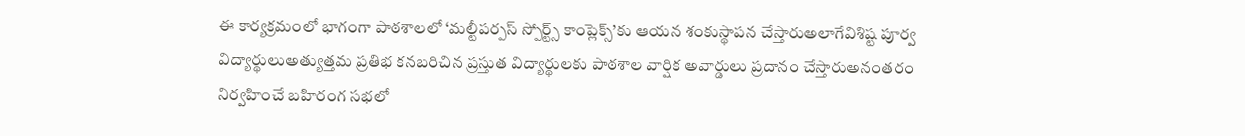ఈ కార్యక్రమంలో భాగంగా పాఠశాలలో ‘మల్టీపర్పస్ స్పోర్ట్స్ కాంప్లెక్స్’కు ఆయన శంకుస్థాపన చేస్తారుఅలాగేవిశిష్ట పూర్వ విద్యార్థులుఅత్యుత్తమ ప్రతిభ కనబరిచిన ప్రస్తుత విద్యార్థులకు పాఠశాల వార్షిక అవార్డులు ప్రదానం చేస్తారుఅనంతరం నిర్వహించే బహిరంగ సభలో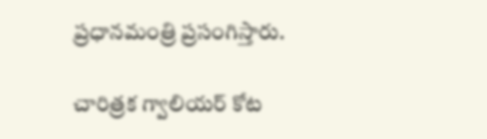ప్రధానమంత్రి ప్రసంగిస్తారు.

చారిత్రక గ్వాలియర్‌ కోట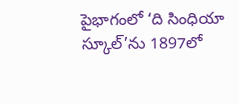పైభాగంలో ‘ది సింధియా స్కూల్‌’ను 1897లో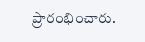ప్రారంభించారు.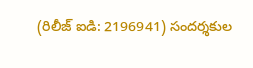(రిలీజ్ ఐడి: 2196941) సందర్శకుల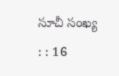సూచీ సంఖ్య : : 16